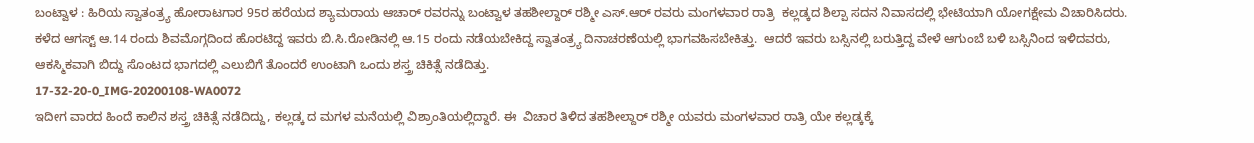ಬಂಟ್ವಾಳ : ಹಿರಿಯ ಸ್ವಾತಂತ್ರ್ಯ ಹೋರಾಟಗಾರ 95ರ ಹರೆಯದ ಶ್ಯಾಮರಾಯ ಆಚಾರ್ ರವರನ್ನು ಬಂಟ್ವಾಳ ತಹಶೀಲ್ದಾರ್ ರಶ್ಮೀ ಎಸ್.ಆರ್ ರವರು ಮಂಗಳವಾರ ರಾತ್ರಿ  ಕಲ್ಲಡ್ಕದ ಶಿಲ್ಪಾ ಸದನ ನಿವಾಸದಲ್ಲಿ ಭೇಟಿಯಾಗಿ ಯೋಗಕ್ಷೇಮ ವಿಚಾರಿಸಿದರು.   ಕಳೆದ ಆಗಸ್ಟ್ ಆ.14 ರಂದು ಶಿವಮೊಗ್ಗದಿಂದ ಹೊರಟಿದ್ದ ಇವರು ಬಿ.ಸಿ.ರೋಡಿನಲ್ಲಿ ಆ.15 ರಂದು ನಡೆಯಬೇಕಿದ್ದ ಸ್ವಾತಂತ್ರ್ಯ ದಿನಾಚರಣೆಯಲ್ಲಿ ಭಾಗವಹಿಸಬೇಕಿತ್ತು.  ಆದರೆ ಇವರು ಬಸ್ಸಿನಲ್ಲಿ ಬರುತ್ತಿದ್ದ ವೇಳೆ ಆಗುಂಬೆ ಬಳಿ ಬಸ್ಸಿನಿಂದ ಇಳಿದವರು, ಆಕಸ್ಮಿಕವಾಗಿ ಬಿದ್ದು ಸೊಂಟದ ಭಾಗದಲ್ಲಿ ಎಲುಬಿಗೆ ತೊಂದರೆ ಉಂಟಾಗಿ ಒಂದು ಶಸ್ತ್ರ ಚಿಕಿತ್ಸೆ ನಡೆದಿತ್ತು.
17-32-20-0_IMG-20200108-WA0072
ಇದೀಗ ವಾರದ ಹಿಂದೆ ಕಾಲಿನ ಶಸ್ತ್ರ ಚಿಕಿತ್ಸೆ ನಡೆದಿದ್ದು, ಕಲ್ಲಡ್ಕ ದ ಮಗಳ‌ ಮನೆಯಲ್ಲಿ ವಿಶ್ರಾಂತಿಯಲ್ಲಿದ್ದಾರೆ. ಈ  ವಿಚಾರ ತಿಳಿದ ತಹಶೀಲ್ದಾರ್ ರಶ್ಮೀ ಯವರು ಮಂಗಳವಾರ ರಾತ್ರಿ ಯೇ ಕಲ್ಲಡ್ಕಕ್ಕೆ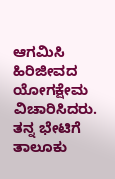ಆಗಮಿಸಿ ಹಿರಿಜೀವದ ಯೋಗಕ್ಷೇಮ ವಿಚಾರಿಸಿದರು. ತನ್ನ ಭೇಟಿಗೆ ತಾಲೂಕು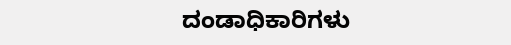ದಂಡಾಧಿಕಾರಿಗಳು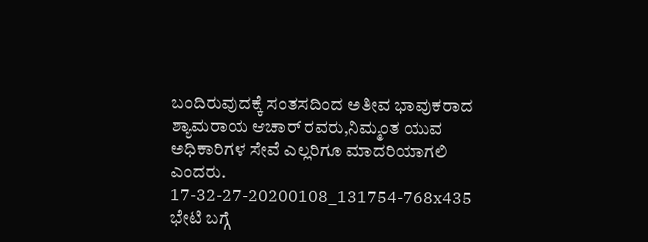ಬಂದಿರುವುದಕ್ಕೆ ಸಂತಸದಿಂದ ಅತೀವ ಭಾವುಕರಾದ ಶ್ಯಾಮರಾಯ ಆಚಾರ್ ರವರು,ನಿಮ್ಮಂತ ಯುವ ಅಧಿಕಾರಿಗಳ ಸೇವೆ ಎಲ್ಲರಿಗೂ ಮಾದರಿಯಾಗಲಿ ಎಂದರು.
17-32-27-20200108_131754-768x435
ಭೇಟಿ ಬಗ್ಗೆ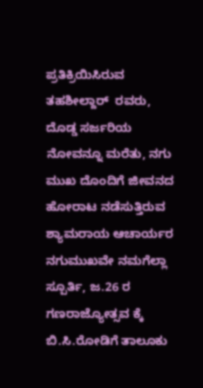ಪ್ರತಿಕ್ರಿಯಿಸಿರುವ ತಹಶೀಲ್ದಾರ್  ರವರು,   ದೊಡ್ಡ ಸರ್ಜರಿಯ ನೋವನ್ನೂ ಮರೆತು, ನಗು ಮುಖ ದೊಂದಿಗೆ ಜೀವನದ ಹೋರಾಟ ನಡೆಸುತ್ತಿರುವ  ಶ್ಯಾಮರಾಯ ಆಚಾರ್ಯರ ನಗುಮುಖವೇ ನಮಗೆಲ್ಲಾ ಸ್ಪೂರ್ತಿ, ಜ.26 ರ ಗಣರಾಜ್ಯೋತ್ಸವ ಕ್ಕೆ ಬಿ.ಸಿ.ರೋಡಿಗೆ ತಾಲೂಕು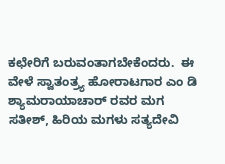ಕಛೇರಿಗೆ ಬರುವಂತಾಗಬೇಕೆಂದರು.  ಈ ವೇಳೆ ಸ್ವಾತಂತ್ರ್ಯ ಹೋರಾಟಗಾರ ಎಂ ಡಿ ಶ್ಯಾಮರಾಯಾಚಾರ್ ರವರ ಮಗ ಸತೀಶ್, ಹಿರಿಯ ಮಗಳು ಸತ್ಯದೇವಿ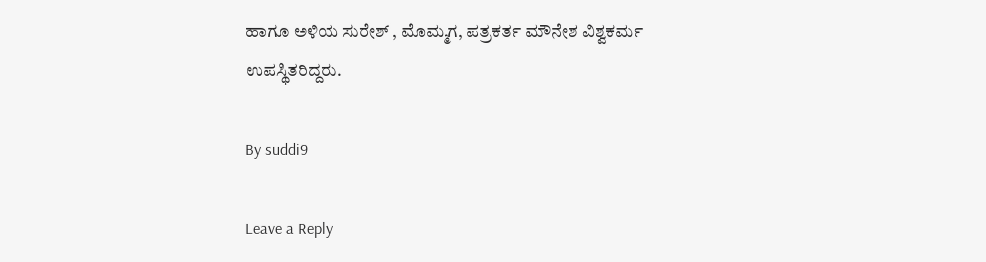ಹಾಗೂ ಅಳಿಯ ಸುರೇಶ್ , ಮೊಮ್ಮಗ, ಪತ್ರಕರ್ತ ಮೌನೇಶ ವಿಶ್ವಕರ್ಮ ಉಪಸ್ಥಿತರಿದ್ದರು.

By suddi9

Leave a Reply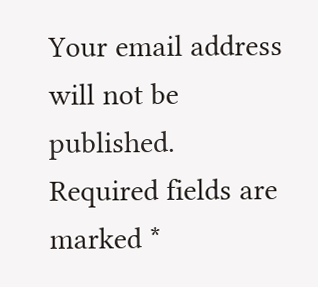Your email address will not be published. Required fields are marked *